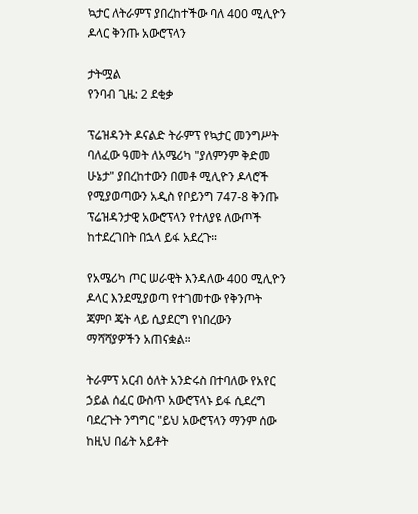ኳታር ለትራምፕ ያበረከተችው ባለ 400 ሚሊዮን ዶላር ቅንጡ አውሮፕላን

ታትሟል
የንባብ ጊዜ: 2 ደቂቃ

ፕሬዝዳንት ዶናልድ ትራምፕ የኳታር መንግሥት ባለፈው ዓመት ለአሜሪካ "ያለምንም ቅድመ ሁኔታ" ያበረከተውን በመቶ ሚሊዮን ዶላሮች የሚያወጣውን አዲስ የቦይንግ 747-8 ቅንጡ ፕሬዝዳንታዊ አውሮፕላን የተለያዩ ለውጦች ከተደረገበት በኋላ ይፋ አደረጉ።

የአሜሪካ ጦር ሠራዊት እንዳለው 400 ሚሊዮን ዶላር እንደሚያወጣ የተገመተው የቅንጦት ጃምቦ ጄት ላይ ሲያደርግ የነበረውን ማሻሻያዎችን አጠናቋል።

ትራምፕ አርብ ዕለት አንድሩስ በተባለው የአየር ኃይል ሰፈር ውስጥ አውሮፕላኑ ይፋ ሲደረግ ባደረጉት ንግግር "ይህ አውሮፕላን ማንም ሰው ከዚህ በፊት አይቶት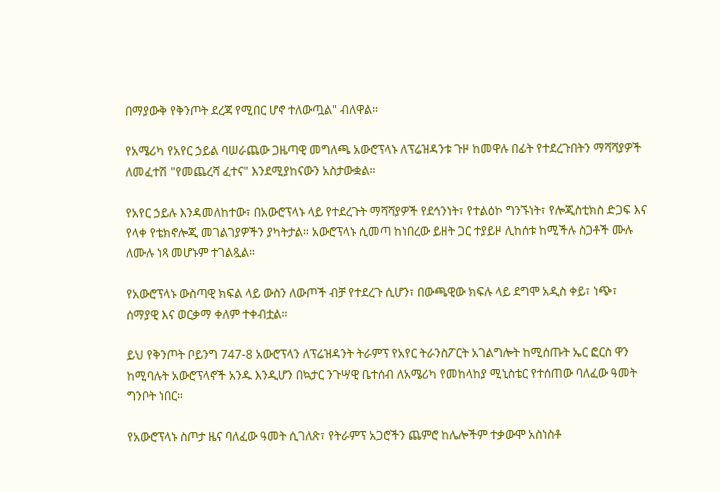በማያውቅ የቅንጦት ደረጃ የሚበር ሆኖ ተለውጧል" ብለዋል።

የአሜሪካ የአየር ኃይል ባሠራጨው ጋዜጣዊ መግለጫ አውሮፕላኑ ለፕሬዝዳንቱ ጉዞ ከመዋሉ በፊት የተደረጉበትን ማሻሻያዎች ለመፈተሽ "የመጨረሻ ፈተና" እንደሚያከናውን አስታውቋል።

የአየር ኃይሉ እንዳመለከተው፣ በአውሮፕላኑ ላይ የተደረጉት ማሻሻያዎች የደኅንነት፣ የተልዕኮ ግንኙነት፣ የሎጂስቲክስ ድጋፍ እና የላቀ የቴክኖሎጂ መገልገያዎችን ያካትታል። አውሮፕላኑ ሲመጣ ከነበረው ይዘት ጋር ተያይዞ ሊከሰቱ ከሚችሉ ስጋቶች ሙሉ ለሙሉ ነጻ መሆኑም ተገልጿል።

የአውሮፕላኑ ውስጣዊ ክፍል ላይ ውስን ለውጦች ብቻ የተደረጉ ሲሆን፣ በውጫዊው ክፍሉ ላይ ደግሞ አዲስ ቀይ፣ ነጭ፣ ሰማያዊ እና ወርቃማ ቀለም ተቀብቷል።

ይህ የቅንጦት ቦይንግ 747-8 አውሮፕላን ለፕሬዝዳንት ትራምፕ የአየር ትራንስፖርት አገልግሎት ከሚሰጡት ኤር ፎርስ ዋን ከሚባሉት አውሮፕላኖች አንዱ እንዲሆን በኳታር ንጉሣዊ ቤተሰብ ለአሜሪካ የመከላከያ ሚኒስቴር የተሰጠው ባለፈው ዓመት ግንቦት ነበር።

የአውሮፕላኑ ስጦታ ዜና ባለፈው ዓመት ሲገለጽ፣ የትራምፕ አጋሮችን ጨምሮ ከሌሎችም ተቃውሞ አስነስቶ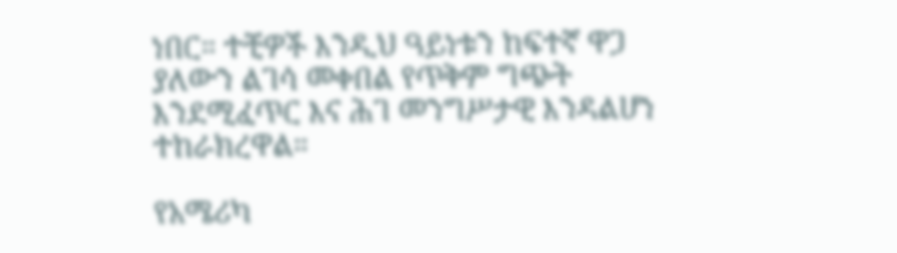ነበር። ተቺዎች እንዲህ ዓይነቱን ከፍተኛ ዋጋ ያለውን ልገሳ መቀበል የጥቅም ግጭት እንደሚፈጥር እና ሕገ መንግሥታዊ እንዳልሆነ ተከራክረዋል።

የአሜሪካ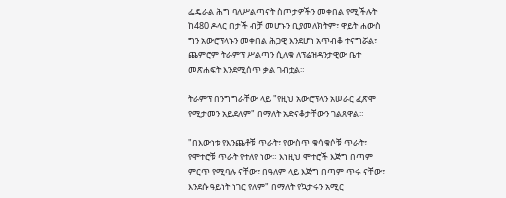ፌዴራል ሕግ ባለሥልጣናት ስጦታዎችን መቀበል የሚችሉት ከ480 ዶላር በታች ብቻ መሆኑን ቢያመለክትም፣ ዋይት ሐውስ ግን አውሮፕላኑን መቀበል ሕጋዊ እንደሆነ አጥብቆ ተናግሯል፣ ጨምሮም ትራምፕ ሥልጣን ሲለቁ ለፕሬዝዳንታዊው ቤተ መጽሐፍት እንደሚሰጥ ቃል ገብቷል።

ትራምፕ በንግግራቸው ላይ "የዚህ አውሮፕላን አሠራር ፈጽሞ የሚታመን አይደለም" በማለት አድናቆታቸውን ገልጸዋል።

"በእውነቱ የእንጨቶቹ ጥራት፣ የውስጥ ቁሳቁሶቹ ጥራት፣ የሞተሮቹ ጥራት የተለየ ነው። እነዚህ ሞተሮች እጅግ በጣም ምርጥ የሚባሉ ናቸው፣ በዓለም ላይ እጅግ በጣም ጥሩ ናቸው፣ እንደሱ ዓይነት ነገር የለም" በማለት የኳታሩን አሚር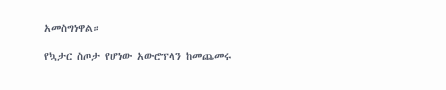አመስግነዋል።

የኳታር ስጦታ የሆነው አውሮፕላን ከመጨመሩ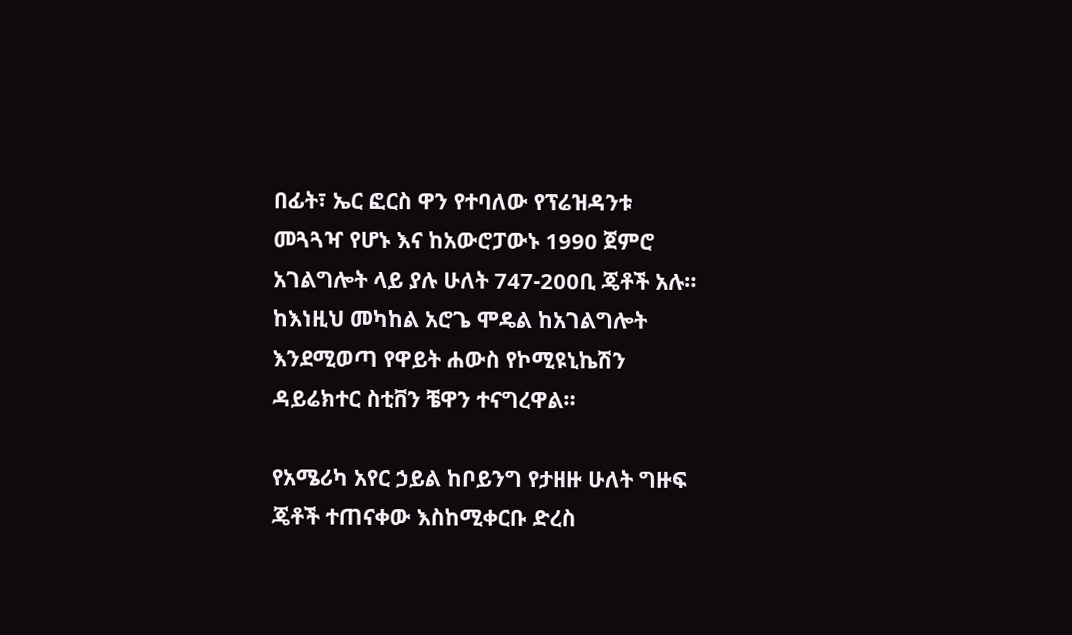በፊት፣ ኤር ፎርስ ዋን የተባለው የፕሬዝዳንቱ መጓጓዣ የሆኑ እና ከአውሮፓውኑ 1990 ጀምሮ አገልግሎት ላይ ያሉ ሁለት 747-200ቢ ጄቶች አሉ። ከእነዚህ መካከል አሮጌ ሞዴል ከአገልግሎት እንደሚወጣ የዋይት ሐውስ የኮሚዩኒኬሽን ዳይሬክተር ስቲቨን ቼዋን ተናግረዋል።

የአሜሪካ አየር ኃይል ከቦይንግ የታዘዙ ሁለት ግዙፍ ጄቶች ተጠናቀው እስከሚቀርቡ ድረስ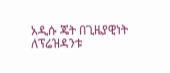አዲሱ ጄት በጊዜያዊነት ለፕሬዝዳንቱ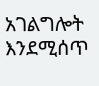አገልግሎት እንደሚሰጥ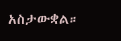አስታውቋል።